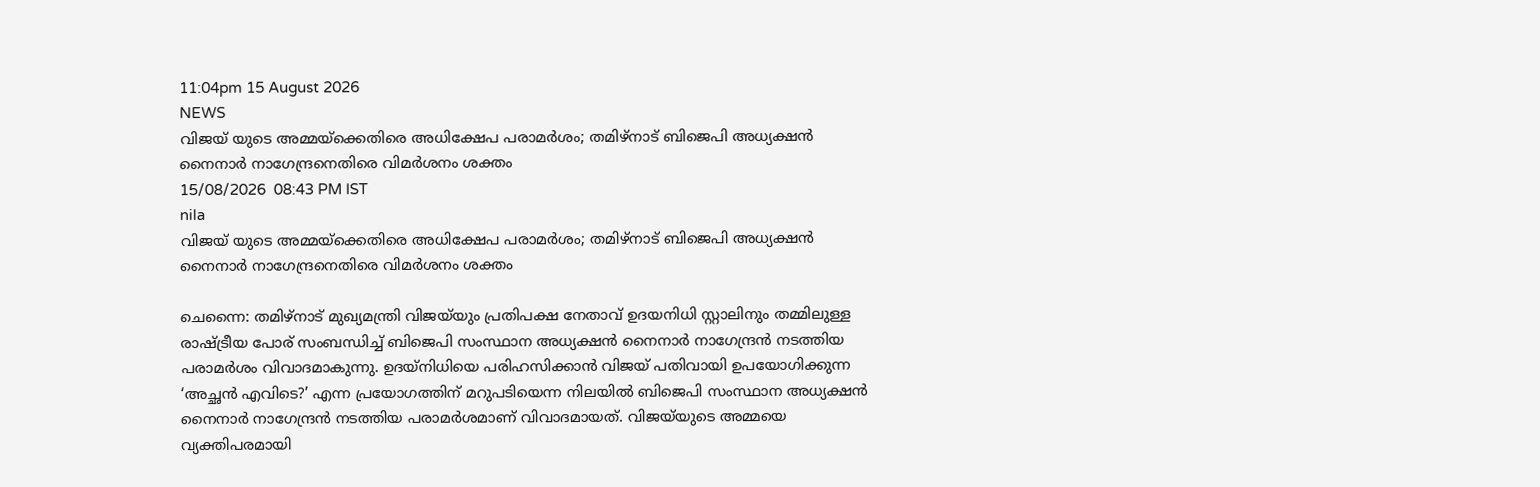11:04pm 15 August 2026
NEWS
വിജയ് യുടെ അമ്മയ്ക്കെതിരെ അധിക്ഷേപ പരാമർശം; തമിഴ്നാട് ബിജെപി അധ്യക്ഷൻ നൈനാർ നാഗേന്ദ്രനെതിരെ വിമർശനം ശക്തം
15/08/2026  08:43 PM IST
nila
വിജയ് യുടെ അമ്മയ്ക്കെതിരെ അധിക്ഷേപ പരാമർശം; തമിഴ്നാട് ബിജെപി അധ്യക്ഷൻ നൈനാർ നാഗേന്ദ്രനെതിരെ വിമർശനം ശക്തം

ചെന്നൈ: തമിഴ്നാട് മുഖ്യമന്ത്രി വിജയ്‌യും പ്രതിപക്ഷ നേതാവ് ഉദയനിധി സ്റ്റാലിനും തമ്മിലുള്ള രാഷ്ട്രീയ പോര് സംബന്ധിച്ച് ബിജെപി സംസ്ഥാന അധ്യക്ഷൻ നൈനാർ നാഗേന്ദ്രൻ നടത്തിയ പരാമർശം വിവാദമാകുന്നു. ഉദയ്നിധിയെ പരിഹസിക്കാൻ വിജയ്‌ പതിവായി ഉപയോഗിക്കുന്ന ‘അച്ഛൻ എവിടെ?’ എന്ന പ്രയോഗത്തിന് മറുപടിയെന്ന നിലയിൽ ബിജെപി സംസ്ഥാന അധ്യക്ഷൻ നൈനാർ നാഗേന്ദ്രൻ നടത്തിയ പരാമർശമാണ് വിവാദമായത്. വിജയ്‌യുടെ അമ്മയെ വ്യക്തിപരമായി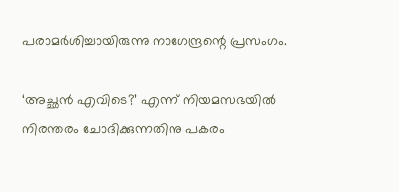പരാമർശിച്ചായിരുന്നു നാഗേന്ദ്രന്റെ പ്രസംഗം.

‘അച്ഛൻ എവിടെ?’ എന്ന് നിയമസഭയിൽ നിരന്തരം ചോദിക്കുന്നതിനു പകരം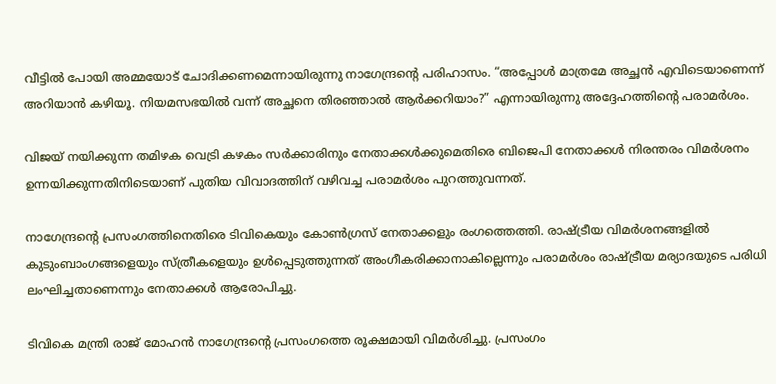വീട്ടിൽ പോയി അമ്മയോട് ചോദിക്കണമെന്നായിരുന്നു നാഗേന്ദ്രന്റെ പരിഹാസം. “അപ്പോൾ മാത്രമേ അച്ഛൻ എവിടെയാണെന്ന് അറിയാൻ കഴിയൂ. നിയമസഭയിൽ വന്ന് അച്ഛനെ തിരഞ്ഞാൽ ആർക്കറിയാം?” എന്നായിരുന്നു അദ്ദേഹത്തിന്റെ പരാമർശം.

വിജയ് നയിക്കുന്ന തമിഴക വെട്രി കഴകം സർക്കാരിനും നേതാക്കൾക്കുമെതിരെ ബിജെപി നേതാക്കൾ നിരന്തരം വിമർശനം ഉന്നയിക്കുന്നതിനിടെയാണ് പുതിയ വിവാദത്തിന് വഴിവച്ച പരാമർശം പുറത്തുവന്നത്.

നാഗേന്ദ്രന്റെ പ്രസംഗത്തിനെതിരെ ടിവികെയും കോൺഗ്രസ് നേതാക്കളും രംഗത്തെത്തി. രാഷ്ട്രീയ വിമർശനങ്ങളിൽ കുടുംബാംഗങ്ങളെയും സ്ത്രീകളെയും ഉൾപ്പെടുത്തുന്നത് അംഗീകരിക്കാനാകില്ലെന്നും പരാമർശം രാഷ്ട്രീയ മര്യാദയുടെ പരിധി ലംഘിച്ചതാണെന്നും നേതാക്കൾ ആരോപിച്ചു.

ടിവികെ മന്ത്രി രാജ് മോഹൻ നാഗേന്ദ്രന്റെ പ്രസംഗത്തെ രൂക്ഷമായി വിമർശിച്ചു. പ്രസംഗം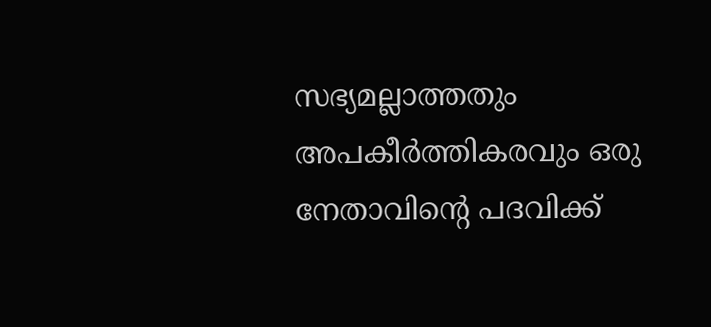സഭ്യമല്ലാത്തതും അപകീർത്തികരവും ഒരു നേതാവിന്റെ പദവിക്ക്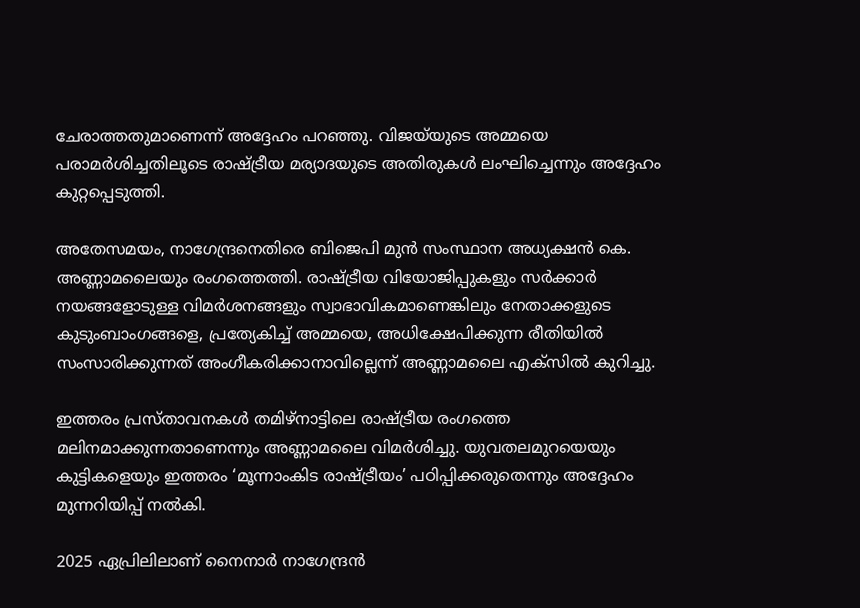ചേരാത്തതുമാണെന്ന് അദ്ദേഹം പറഞ്ഞു. വിജയ്‌യുടെ അമ്മയെ പരാമർശിച്ചതിലൂടെ രാഷ്ട്രീയ മര്യാദയുടെ അതിരുകൾ ലംഘിച്ചെന്നും അദ്ദേഹം കുറ്റപ്പെടുത്തി.

അതേസമയം, നാഗേന്ദ്രനെതിരെ ബിജെപി മുൻ സംസ്ഥാന അധ്യക്ഷൻ കെ. അണ്ണാമലൈയും രംഗത്തെത്തി. രാഷ്ട്രീയ വിയോജിപ്പുകളും സർക്കാർ നയങ്ങളോടുള്ള വിമർശനങ്ങളും സ്വാഭാവികമാണെങ്കിലും നേതാക്കളുടെ കുടുംബാംഗങ്ങളെ, പ്രത്യേകിച്ച് അമ്മയെ, അധിക്ഷേപിക്കുന്ന രീതിയിൽ സംസാരിക്കുന്നത് അംഗീകരിക്കാനാവില്ലെന്ന് അണ്ണാമലൈ എക്സിൽ കുറിച്ചു.

ഇത്തരം പ്രസ്താവനകൾ തമിഴ്നാട്ടിലെ രാഷ്ട്രീയ രംഗത്തെ മലിനമാക്കുന്നതാണെന്നും അണ്ണാമലൈ വിമർശിച്ചു. യുവതലമുറയെയും കുട്ടികളെയും ഇത്തരം ‘മൂന്നാംകിട രാഷ്ട്രീയം’ പഠിപ്പിക്കരുതെന്നും അദ്ദേഹം മുന്നറിയിപ്പ് നൽകി.

2025 ഏപ്രിലിലാണ് നൈനാർ നാഗേന്ദ്രൻ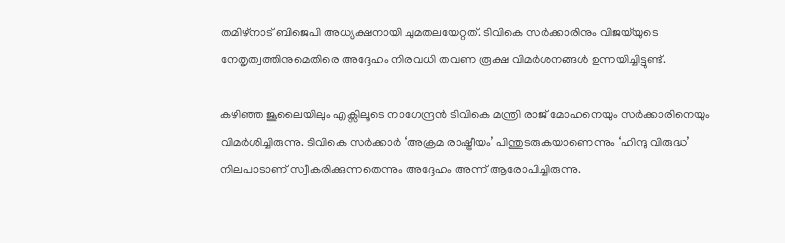തമിഴ്നാട് ബിജെപി അധ്യക്ഷനായി ചുമതലയേറ്റത്. ടിവികെ സർക്കാരിനും വിജയ്‌യുടെ നേതൃത്വത്തിനുമെതിരെ അദ്ദേഹം നിരവധി തവണ രൂക്ഷ വിമർശനങ്ങൾ ഉന്നയിച്ചിട്ടുണ്ട്.

കഴിഞ്ഞ ജൂലൈയിലും എക്സിലൂടെ നാഗേന്ദ്രൻ ടിവികെ മന്ത്രി രാജ് മോഹനെയും സർക്കാരിനെയും വിമർശിച്ചിരുന്നു. ടിവികെ സർക്കാർ ‘അക്രമ രാഷ്ട്രീയം’ പിന്തുടരുകയാണെന്നും ‘ഹിന്ദു വിരുദ്ധ’ നിലപാടാണ് സ്വീകരിക്കുന്നതെന്നും അദ്ദേഹം അന്ന് ആരോപിച്ചിരുന്നു.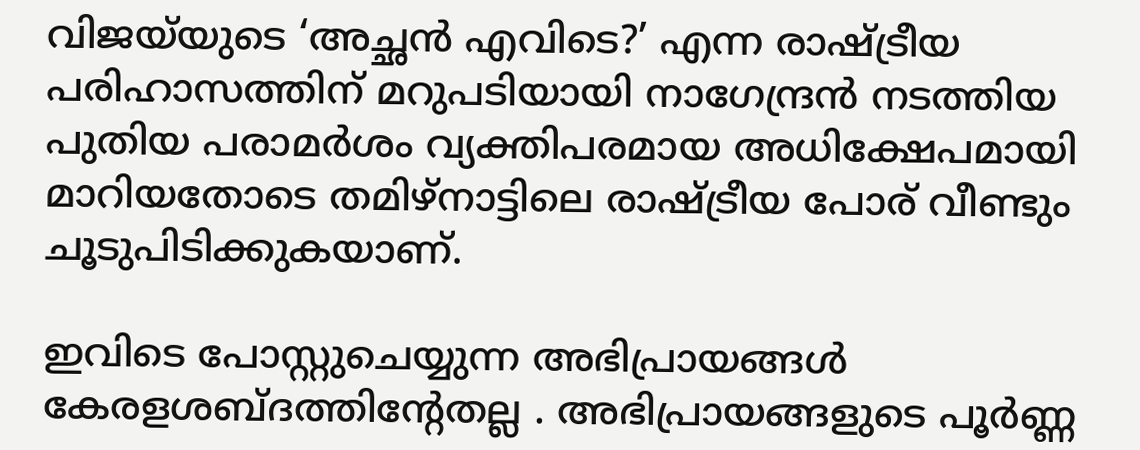വിജയ്‌യുടെ ‘അച്ഛൻ എവിടെ?’ എന്ന രാഷ്ട്രീയ പരിഹാസത്തിന് മറുപടിയായി നാഗേന്ദ്രൻ നടത്തിയ പുതിയ പരാമർശം വ്യക്തിപരമായ അധിക്ഷേപമായി മാറിയതോടെ തമിഴ്നാട്ടിലെ രാഷ്ട്രീയ പോര് വീണ്ടും ചൂടുപിടിക്കുകയാണ്.

ഇവിടെ പോസ്റ്റുചെയ്യുന്ന അഭിപ്രായങ്ങള്‍ കേരളശബ്‌ദത്തിന്റേതല്ല . അഭിപ്രായങ്ങളുടെ പൂര്‍ണ്ണ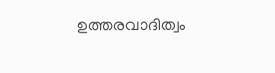ഉത്തരവാദിത്വം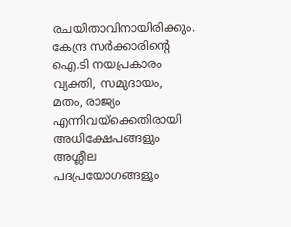രചയിതാവിനായിരിക്കും. കേന്ദ്ര സർക്കാരിന്റെ ഐ.ടി നയപ്രകാരം വ്യക്തി, സമുദായം, മതം, രാജ്യം എന്നിവയ്ക്കെതിരായി അധിക്ഷേപങ്ങളും അശ്ലീല പദപ്രയോഗങ്ങളൂം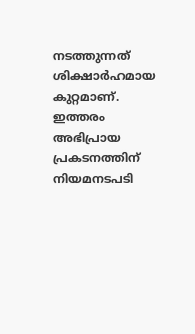നടത്തുന്നത് ശിക്ഷാര്‍ഹമായ കുറ്റമാണ്. ഇത്തരം അഭിപ്രായ പ്രകടനത്തിന് നിയമനടപടി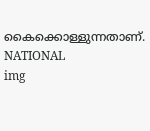കൈക്കൊള്ളുന്നതാണ്.
NATIONAL
img